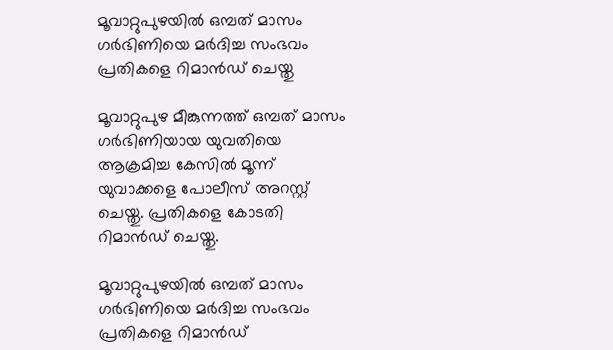മൂവാറ്റുപുഴയിൽ ഒമ്പത് മാസം ഗർഭിണിയെ മർദിച്ച സംഭവം പ്രതികളെ റിമാൻഡ് ചെയ്തു

മൂവാറ്റുപുഴ മീങ്കുന്നത്ത് ഒമ്പത് മാസം ഗർഭിണിയായ യുവതിയെ ആക്രമിച്ച കേസിൽ മൂന്ന് യുവാക്കളെ പോലീസ് അറസ്റ്റ് ചെയ്തു. പ്രതികളെ കോടതി റിമാൻഡ് ചെയ്തു.

മൂവാറ്റുപുഴയിൽ ഒമ്പത് മാസം ഗർഭിണിയെ മർദിച്ച സംഭവം പ്രതികളെ റിമാൻഡ്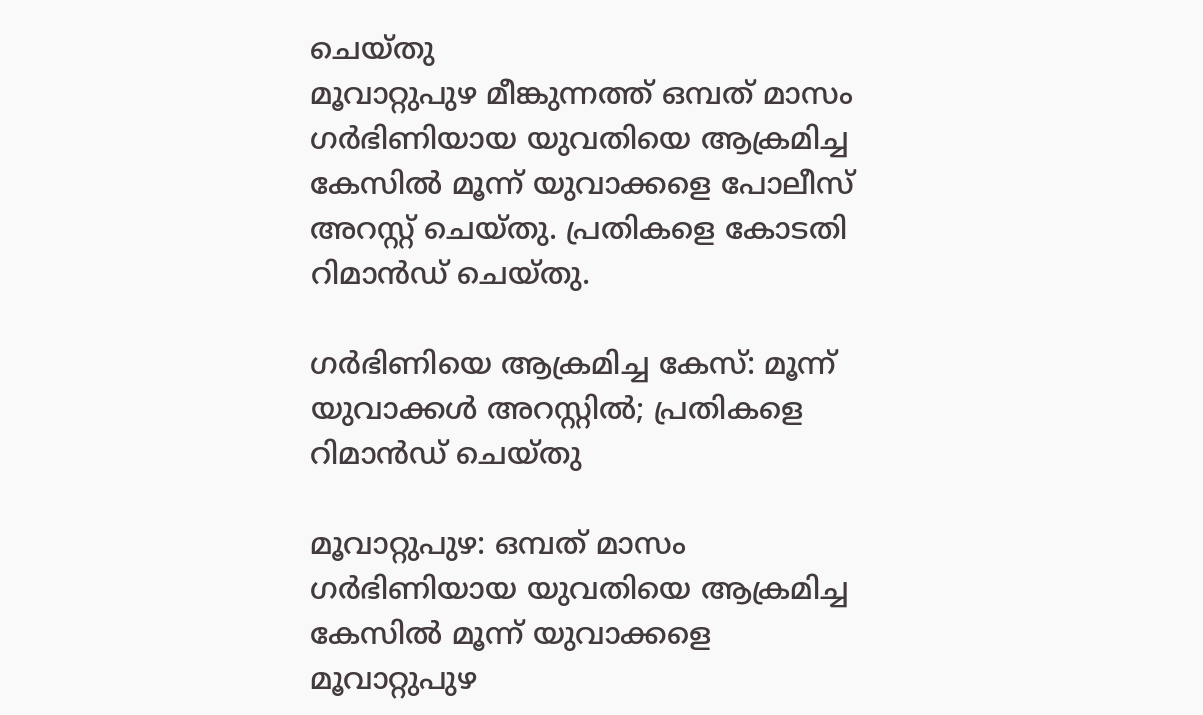ചെയ്തു
മൂവാറ്റുപുഴ മീങ്കുന്നത്ത് ഒമ്പത് മാസം ഗർഭിണിയായ യുവതിയെ ആക്രമിച്ച കേസിൽ മൂന്ന് യുവാക്കളെ പോലീസ് അറസ്റ്റ് ചെയ്തു. പ്രതികളെ കോടതി റിമാൻഡ് ചെയ്തു.

ഗർഭിണിയെ ആക്രമിച്ച കേസ്: മൂന്ന് യുവാക്കൾ അറസ്റ്റിൽ; പ്രതികളെ റിമാൻഡ് ചെയ്തു

മൂവാറ്റുപുഴ: ഒമ്പത് മാസം ഗർഭിണിയായ യുവതിയെ ആക്രമിച്ച കേസിൽ മൂന്ന് യുവാക്കളെ മൂവാറ്റുപുഴ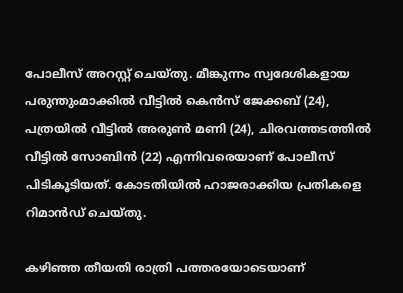പോലീസ് അറസ്റ്റ് ചെയ്തു. മീങ്കുന്നം സ്വദേശികളായ പരുന്തുംമാക്കിൽ വീട്ടിൽ കെൻസ് ജേക്കബ് (24), പത്രയിൽ വീട്ടിൽ അരുൺ മണി (24), ചിരവത്തടത്തിൽ വീട്ടിൽ സോബിൻ (22) എന്നിവരെയാണ് പോലീസ് പിടികൂടിയത്. കോടതിയിൽ ഹാജരാക്കിയ പ്രതികളെ റിമാൻഡ് ചെയ്തു.

കഴിഞ്ഞ തീയതി രാത്രി പത്തരയോടെയാണ്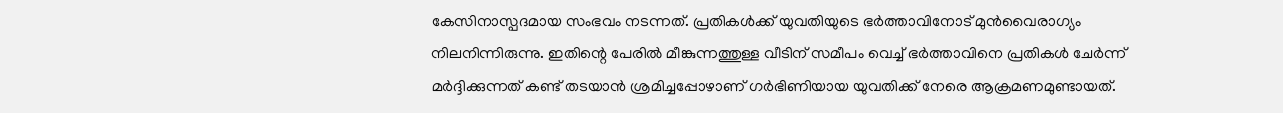കേസിനാസ്പദമായ സംഭവം നടന്നത്. പ്രതികൾക്ക് യുവതിയുടെ ഭർത്താവിനോട് മുൻവൈരാഗ്യം നിലനിന്നിരുന്നു. ഇതിന്റെ പേരിൽ മീങ്കുന്നത്തുള്ള വീടിന് സമീപം വെച്ച് ഭർത്താവിനെ പ്രതികൾ ചേർന്ന് മർദ്ദിക്കുന്നത് കണ്ട് തടയാൻ ശ്രമിച്ചപ്പോഴാണ് ഗർഭിണിയായ യുവതിക്ക് നേരെ ആക്രമണമുണ്ടായത്.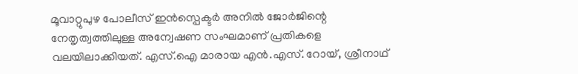മൂവാറ്റുപുഴ പോലീസ് ഇൻസ്പെക്ടർ അനിൽ ജോർജിന്റെ നേതൃത്വത്തിലുള്ള അന്വേഷണ സംഘമാണ് പ്രതികളെ വലയിലാക്കിയത്. എസ്.ഐ മാരായ എൻ.എസ്. റോയ്, ശ്രീനാഥ്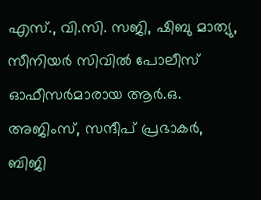എസ്., വി.സി. സജി, ഷിബു മാത്യു, സീനിയർ സിവിൽ പോലീസ് ഓഫീസർമാരായ ആർ.ഒ. അജിംസ്, സന്ദീപ് പ്രഭാകർ, ബിജി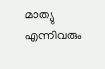മാത്യു എന്നിവരും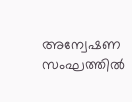അന്വേഷണ സംഘത്തിൽ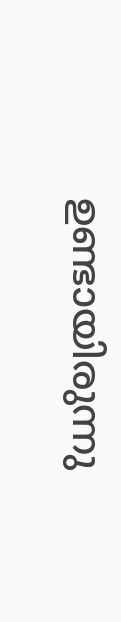ഉണ്ടായിരുന്നു